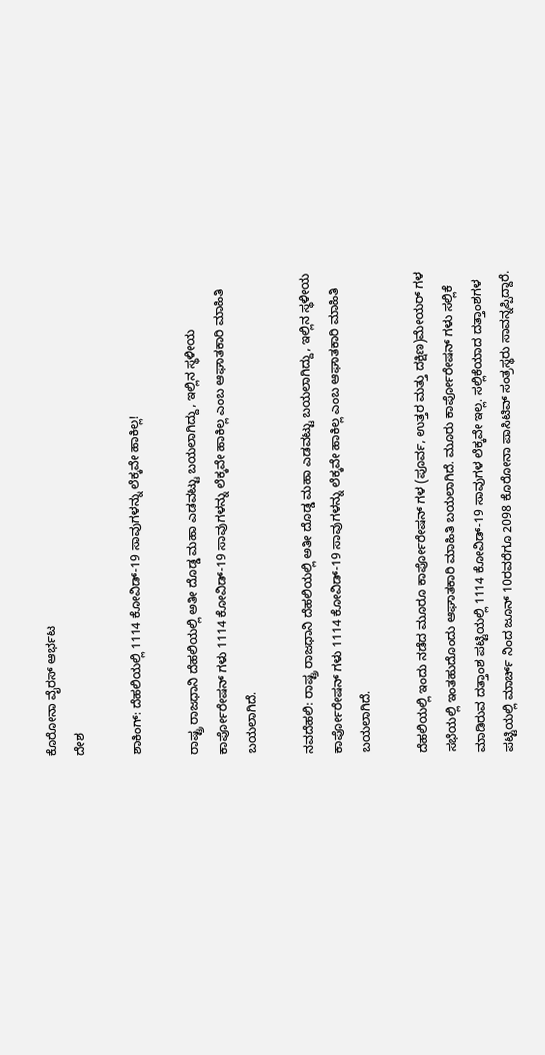ಕೊರೋನಾ ವೈರಸ್ ಆರ್ಭಟ
ದೇಶ

ಶಾಕಿಂಗ್: ದೆಹಲಿಯಲ್ಲಿ 1114 ಕೋವಿಡ್-19 ಸಾವುಗಳನ್ನು ಲೆಕ್ಕವೇ ಹಾಕಿಲ್ಲ!

ರಾಷ್ಟ್ರ ರಾಜಧಾನಿ ದೆಹಲಿಯಲ್ಲಿ ಅತೀ ದೊಡ್ಡ ಮಹಾ ಎಡವಟ್ಟು ಬಯಲಾಗಿದ್ದು, ಇಲ್ಲಿನ ಸ್ಥಳೀಯ ಕಾರ್ಪೋರೇಷನ್ ಗಳು 1114 ಕೋವಿಡ್-19 ಸಾವುಗಳನ್ನು ಲೆಕ್ಕವೇ ಹಾಕಿಲ್ಲ ಎಂಬ ಆಘಾತಕಾರಿ ಮಾಹಿತಿ ಬಯಲಾಗಿದೆ.

ನವದೆಹಲಿ: ರಾಷ್ಟ್ರ ರಾಜಧಾನಿ ದೆಹಲಿಯಲ್ಲಿ ಅತೀ ದೊಡ್ಡ ಮಹಾ ಎಡವಟ್ಟು ಬಯಲಾಗಿದ್ದು, ಇಲ್ಲಿನ ಸ್ಥಳೀಯ ಕಾರ್ಪೋರೇಷನ್ ಗಳು 1114 ಕೋವಿಡ್-19 ಸಾವುಗಳನ್ನು ಲೆಕ್ಕವೇ ಹಾಕಿಲ್ಲ ಎಂಬ ಆಘಾತಕಾರಿ ಮಾಹಿತಿ ಬಯಲಾಗಿದೆ.

ದೆಹಲಿಯಲ್ಲಿ ಇಂದು ನಡೆದ ಮೂರೂ ಕಾರ್ಪೋರೇಷನ್ ಗಳ (ಪೂರ್ವ, ಉತ್ತರ ಮತ್ತು ದಕ್ಷಿಣ)ಮೇಯರ್ ಗಳ ಸಭೆಯಲ್ಲಿ ಇಂತಹುದೊಂದು ಆಘಾತಕಾರಿ ಮಾಹಿತಿ ಬಯಲಾಗಿದೆ. ಮೂರು ಕಾರ್ಪೋರೇಷನ್ ಗಳು ಸಲ್ಲಿಕೆ ಮಾಡಿರುವ ದತ್ತಾಂಶ ಪಟ್ಟಿಯಲ್ಲಿ 1114 ಕೋವಿಡ್-19 ಸಾವುಗಳ ಲೆಕ್ಕವೇ ಇಲ್ಲ. ಸಲ್ಲಿಕೆಯಾದ ದತ್ತಾಂಶಗಳ ಪಟ್ಟಿಯಲ್ಲಿ ಮಾರ್ಚ್ ನಿಂದ ಜೂನ್ 10ರವರೆಗೂ 2098 ಕೊರೋನಾ ಪಾಸಿಟಿವ್ ಸಂತ್ರಸ್ಥರು ಸಾವನ್ನಪ್ಪಿದ್ದಾರೆ.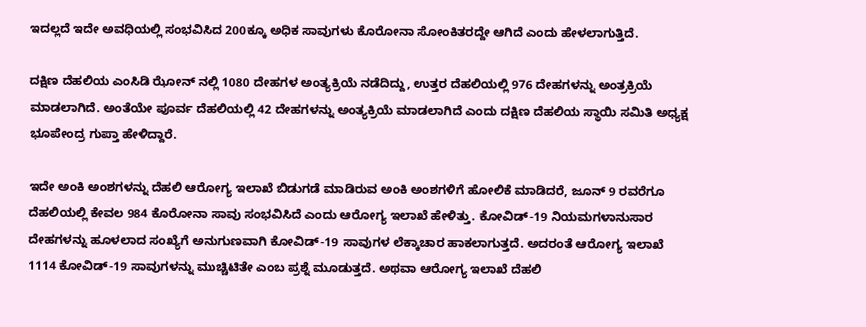ಇದಲ್ಲದೆ ಇದೇ ಅವಧಿಯಲ್ಲಿ ಸಂಭವಿಸಿದ 200ಕ್ಕೂ ಅಧಿಕ ಸಾವುಗಳು ಕೊರೋನಾ ಸೋಂಕಿತರದ್ದೇ ಆಗಿದೆ ಎಂದು ಹೇಳಲಾಗುತ್ತಿದೆ.

ದಕ್ಷಿಣ ದೆಹಲಿಯ ಎಂಸಿಡಿ ಝೋನ್ ನಲ್ಲಿ 1080 ದೇಹಗಳ ಅಂತ್ಯಕ್ರಿಯೆ ನಡೆದಿದ್ದು, ಉತ್ತರ ದೆಹಲಿಯಲ್ಲಿ 976 ದೇಹಗಳನ್ನು ಅಂತ್ರಕ್ರಿಯೆ ಮಾಡಲಾಗಿದೆ. ಅಂತೆಯೇ ಪೂರ್ವ ದೆಹಲಿಯಲ್ಲಿ 42 ದೇಹಗಳನ್ನು ಅಂತ್ಯಕ್ರಿಯೆ ಮಾಡಲಾಗಿದೆ ಎಂದು ದಕ್ಷಿಣ ದೆಹಲಿಯ ಸ್ಥಾಯಿ ಸಮಿತಿ ಅಧ್ಯಕ್ಷ ಭೂಪೇಂದ್ರ ಗುಪ್ತಾ ಹೇಳಿದ್ದಾರೆ.

ಇದೇ ಅಂಕಿ ಅಂಶಗಳನ್ನು ದೆಹಲಿ ಆರೋಗ್ಯ ಇಲಾಖೆ ಬಿಡುಗಡೆ ಮಾಡಿರುವ ಅಂಕಿ ಅಂಶಗಳಿಗೆ ಹೋಲಿಕೆ ಮಾಡಿದರೆ, ಜೂನ್ 9 ರವರೆಗೂ ದೆಹಲಿಯಲ್ಲಿ ಕೇವಲ 984 ಕೊರೋನಾ ಸಾವು ಸಂಭವಿಸಿದೆ ಎಂದು ಆರೋಗ್ಯ ಇಲಾಖೆ ಹೇಳಿತ್ತು. ಕೋವಿಡ್-19 ನಿಯಮಗಳಾನುಸಾರ ದೇಹಗಳನ್ನು ಹೂಳಲಾದ ಸಂಖ್ಯೆಗೆ ಅನುಗುಣವಾಗಿ ಕೋವಿಡ್-19 ಸಾವುಗಳ ಲೆಕ್ಕಾಚಾರ ಹಾಕಲಾಗುತ್ತದೆ. ಅದರಂತೆ ಆರೋಗ್ಯ ಇಲಾಖೆ 1114 ಕೋವಿಡ್-19 ಸಾವುಗಳನ್ನು ಮುಚ್ಚಿಟಿತೇ ಎಂಬ ಪ್ರಶ್ನೆ ಮೂಡುತ್ತದೆ. ಅಥವಾ ಆರೋಗ್ಯ ಇಲಾಖೆ ದೆಹಲಿ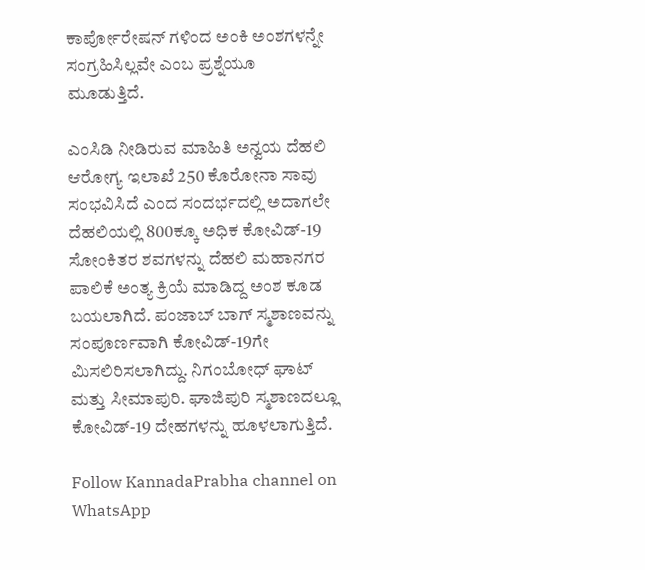ಕಾರ್ಪೋರೇಷನ್ ಗಳಿಂದ ಅಂಕಿ ಅಂಶಗಳನ್ನೇ ಸಂಗ್ರಹಿಸಿಲ್ಲವೇ ಎಂಬ ಪ್ರಶ್ನೆಯೂ ಮೂಡುತ್ತಿದೆ.

ಎಂಸಿಡಿ ನೀಡಿರುವ ಮಾಹಿತಿ ಅನ್ವಯ ದೆಹಲಿ ಆರೋಗ್ಯ ಇಲಾಖೆ 250 ಕೊರೋನಾ ಸಾವು ಸಂಭವಿಸಿದೆ ಎಂದ ಸಂದರ್ಭದಲ್ಲಿ ಅದಾಗಲೇ ದೆಹಲಿಯಲ್ಲಿ 800ಕ್ಕೂ ಅಧಿಕ ಕೋವಿಡ್-19 ಸೋಂಕಿತರ ಶವಗಳನ್ನು ದೆಹಲಿ ಮಹಾನಗರ ಪಾಲಿಕೆ ಅಂತ್ಯ ಕ್ರಿಯೆ ಮಾಡಿದ್ದ ಅಂಶ ಕೂಡ ಬಯಲಾಗಿದೆ. ಪಂಜಾಬ್ ಬಾಗ್ ಸ್ಮಶಾಣವನ್ನು ಸಂಪೂರ್ಣವಾಗಿ ಕೋವಿಡ್-19ಗೇ ಮಿಸಲಿರಿಸಲಾಗಿದ್ದು. ನಿಗಂಬೋಧ್ ಘಾಟ್ ಮತ್ತು ಸೀಮಾಪುರಿ. ಘಾಜಿಪುರಿ ಸ್ಮಶಾಣದಲ್ಲೂ ಕೋವಿಡ್-19 ದೇಹಗಳನ್ನು ಹೂಳಲಾಗುತ್ತಿದೆ.

Follow KannadaPrabha channel on WhatsApp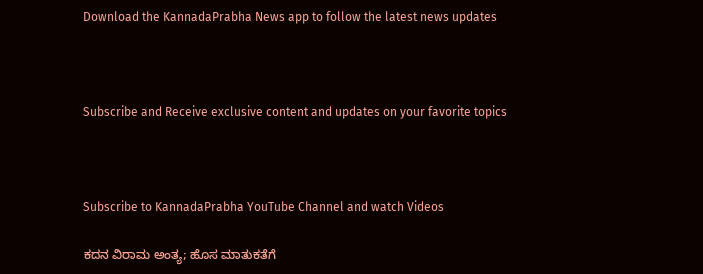Download the KannadaPrabha News app to follow the latest news updates



Subscribe and Receive exclusive content and updates on your favorite topics



Subscribe to KannadaPrabha YouTube Channel and watch Videos

ಕದನ ವಿರಾಮ ಅಂತ್ಯ; ಹೊಸ ಮಾತುಕತೆಗೆ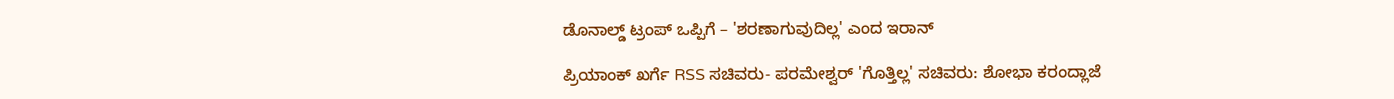ಡೊನಾಲ್ಡ್ ಟ್ರಂಪ್ ಒಪ್ಪಿಗೆ – 'ಶರಣಾಗುವುದಿಲ್ಲ' ಎಂದ ಇರಾನ್

ಪ್ರಿಯಾಂಕ್ ಖರ್ಗೆ RSS ಸಚಿವರು- ಪರಮೇಶ್ವರ್ 'ಗೊತ್ತಿಲ್ಲ' ಸಚಿವರು: ಶೋಭಾ ಕರಂದ್ಲಾಜೆ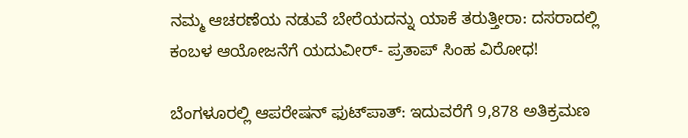ನಮ್ಮ ಆಚರಣೆಯ ನಡುವೆ ಬೇರೆಯದನ್ನು ಯಾಕೆ ತರುತ್ತೀರಾ: ದಸರಾದಲ್ಲಿ ಕಂಬಳ ಆಯೋಜನೆಗೆ ಯದುವೀರ್- ಪ್ರತಾಪ್ ಸಿಂಹ ವಿರೋಧ!

ಬೆಂಗಳೂರಲ್ಲಿ ಆಪರೇಷನ್‌ ಫುಟ್‌ಪಾತ್‌: ಇದುವರೆಗೆ 9,878 ಅತಿಕ್ರಮಣ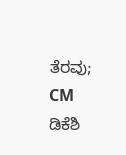ತೆರವು; CM ಡಿಕೆಶಿ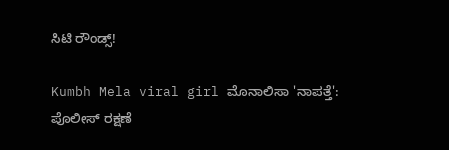ಸಿಟಿ ರೌಂಡ್ಸ್!

Kumbh Mela viral girl ಮೊನಾಲಿಸಾ 'ನಾಪತ್ತೆ': ಪೊಲೀಸ್ ರಕ್ಷಣೆ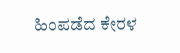ಹಿಂಪಡೆದ ಕೇರಳ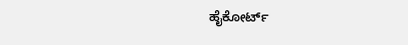ಹೈಕೋರ್ಟ್